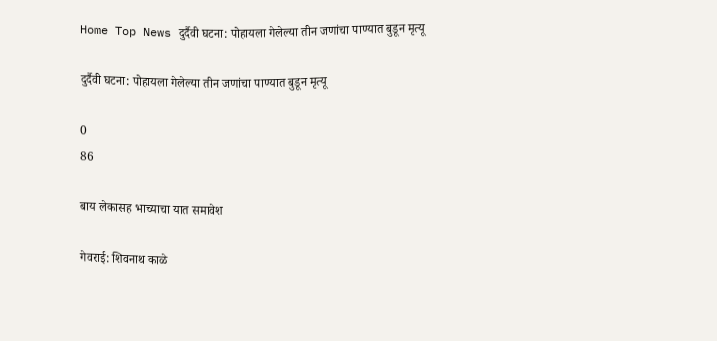Home Top News दुर्दैवी घटना: पोहायला गेलेल्या तीन जणांचा पाण्यात बुडून मृत्यू

दुर्दैवी घटना: पोहायला गेलेल्या तीन जणांचा पाण्यात बुडून मृत्यू

0
86

बाय लेकासह भाच्याचा यात समावेश

गेवराई: शिवनाथ काळे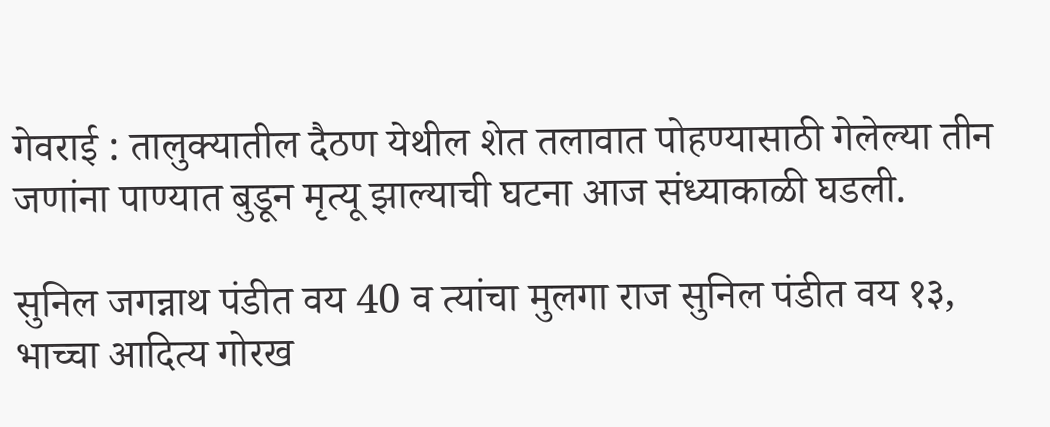गेवराई : तालुक्यातील दैठण येथील शेत तलावात पोहण्यासाठी गेलेल्या तीन जणांना पाण्यात बुडून मृत्यू झाल्याची घटना आज संध्याकाळी घडली.

सुनिल जगन्नाथ पंडीत वय 40 व त्यांचा मुलगा राज सुनिल पंडीत वय १३, भाच्चा आदित्य गोरख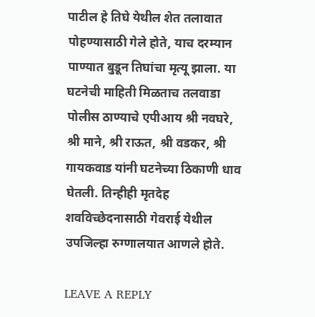पाटील हे तिघे येथील शेत तलावात पोहण्यासाठी गेले होते, याच दरम्यान पाण्यात बुडून तिघांचा मृत्यू झाला. या घटनेची माहिती मिळताच तलवाडा पोलीस ठाण्याचे एपीआय श्री नवघरे, श्री माने, श्री राऊत, श्री वडकर, श्री गायकवाड यांनी घटनेच्या ठिकाणी धाव घेतली. तिन्हीही मृतदेह शवविच्छेदनासाठी गेवराई येथील उपजिल्हा रुग्णालयात आणले होते.

LEAVE A REPLY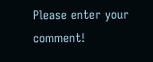Please enter your comment!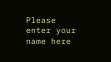Please enter your name here